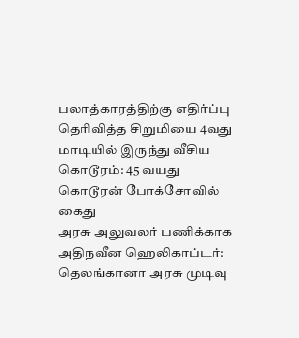பலாத்காரத்திற்கு எதிர்ப்பு தெரிவித்த சிறுமியை 4வது மாடியில் இருந்து வீசிய கொடூரம்: 45 வயது கொடூரன் போக்சோவில் கைது
அரசு அலுவலர் பணிக்காக அதிநவீன ஹெலிகாப்டர்: தெலங்கானா அரசு முடிவு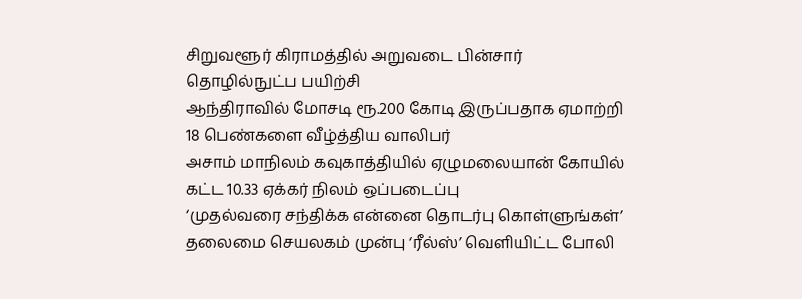சிறுவளூர் கிராமத்தில் அறுவடை பின்சார் தொழில்நுட்ப பயிற்சி
ஆந்திராவில் மோசடி ரூ.200 கோடி இருப்பதாக ஏமாற்றி 18 பெண்களை வீழ்த்திய வாலிபர்
அசாம் மாநிலம் கவுகாத்தியில் ஏழுமலையான் கோயில் கட்ட 10.33 ஏக்கர் நிலம் ஒப்படைப்பு
‘முதல்வரை சந்திக்க என்னை தொடர்பு கொள்ளுங்கள்’ தலைமை செயலகம் முன்பு ‘ரீல்ஸ்’ வெளியிட்ட போலி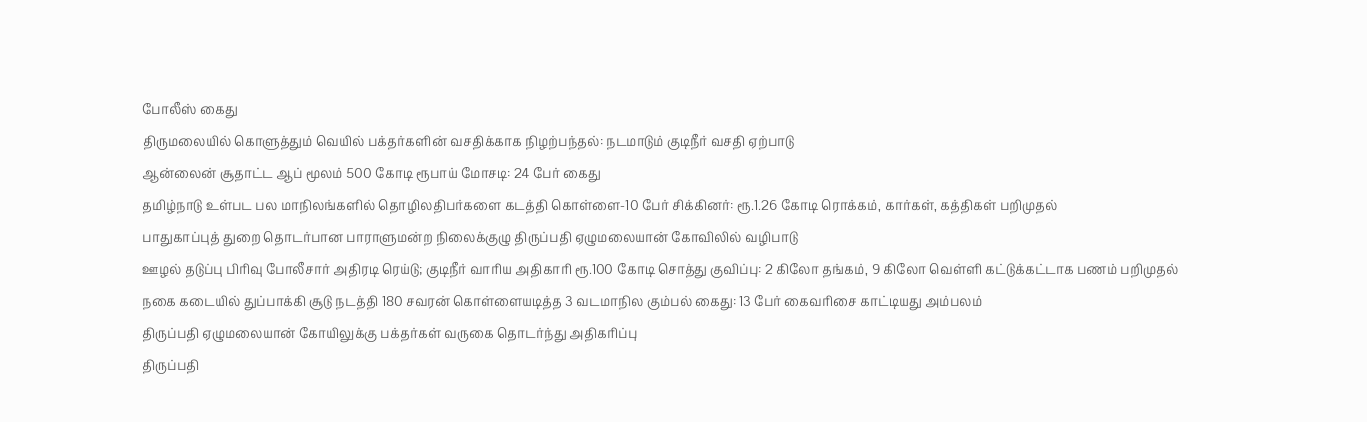போலீஸ் கைது
திருமலையில் கொளுத்தும் வெயில் பக்தர்களின் வசதிக்காக நிழற்பந்தல்: நடமாடும் குடிநீர் வசதி ஏற்பாடு
ஆன்லைன் சூதாட்ட ஆப் மூலம் 500 கோடி ரூபாய் மோசடி: 24 பேர் கைது
தமிழ்நாடு உள்பட பல மாநிலங்களில் தொழிலதிபர்களை கடத்தி கொள்ளை-10 பேர் சிக்கினர்: ரூ.1.26 கோடி ரொக்கம், கார்கள், கத்திகள் பறிமுதல்
பாதுகாப்புத் துறை தொடர்பான பாராளுமன்ற நிலைக்குழு திருப்பதி ஏழுமலையான் கோவிலில் வழிபாடு
ஊழல் தடுப்பு பிரிவு போலீசார் அதிரடி ரெய்டு; குடிநீர் வாரிய அதிகாரி ரூ.100 கோடி சொத்து குவிப்பு: 2 கிலோ தங்கம், 9 கிலோ வெள்ளி கட்டுக்கட்டாக பணம் பறிமுதல்
நகை கடையில் துப்பாக்கி சூடு நடத்தி 180 சவரன் கொள்ளையடித்த 3 வடமாநில கும்பல் கைது: 13 பேர் கைவரிசை காட்டியது அம்பலம்
திருப்பதி ஏழுமலையான் கோயிலுக்கு பக்தர்கள் வருகை தொடர்ந்து அதிகரிப்பு
திருப்பதி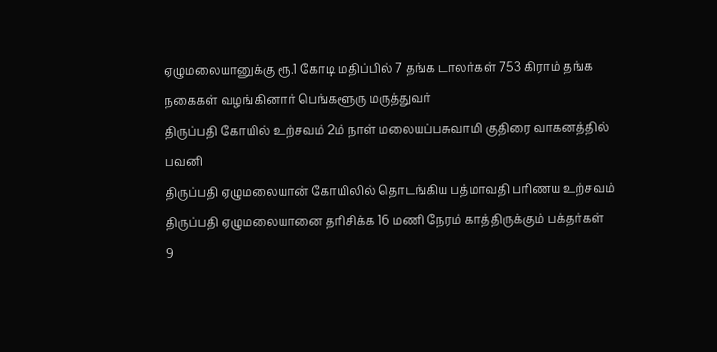ஏழுமலையானுக்கு ரூ.1 கோடி மதிப்பில் 7 தங்க டாலர்கள் 753 கிராம் தங்க நகைகள் வழங்கினார் பெங்களூரு மருத்துவர்
திருப்பதி கோயில் உற்சவம் 2ம் நாள் மலையப்பசுவாமி குதிரை வாகனத்தில் பவனி
திருப்பதி ஏழுமலையான் கோயிலில் தொடங்கிய பத்மாவதி பரிணய உற்சவம்
திருப்பதி ஏழுமலையானை தரிசிக்க 16 மணி நேரம் காத்திருக்கும் பக்தர்கள்
9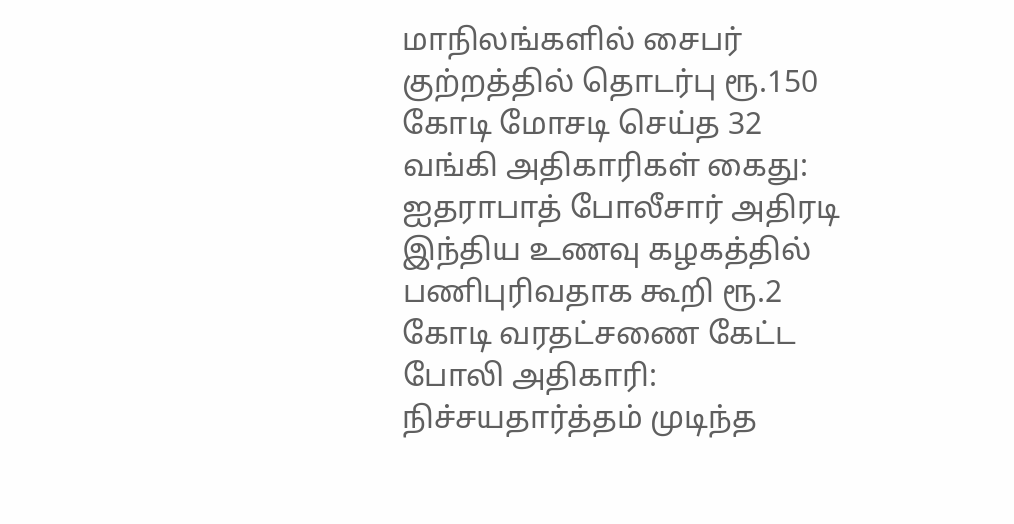மாநிலங்களில் சைபர் குற்றத்தில் தொடர்பு ரூ.150 கோடி மோசடி செய்த 32 வங்கி அதிகாரிகள் கைது: ஐதராபாத் போலீசார் அதிரடி
இந்திய உணவு கழகத்தில் பணிபுரிவதாக கூறி ரூ.2 கோடி வரதட்சணை கேட்ட போலி அதிகாரி: நிச்சயதார்த்தம் முடிந்த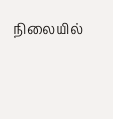நிலையில்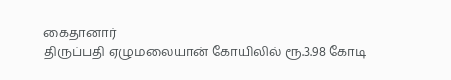கைதானார்
திருப்பதி ஏழுமலையான் கோயிலில் ரூ.3.98 கோடி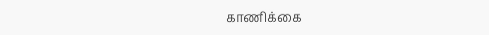காணிக்கை